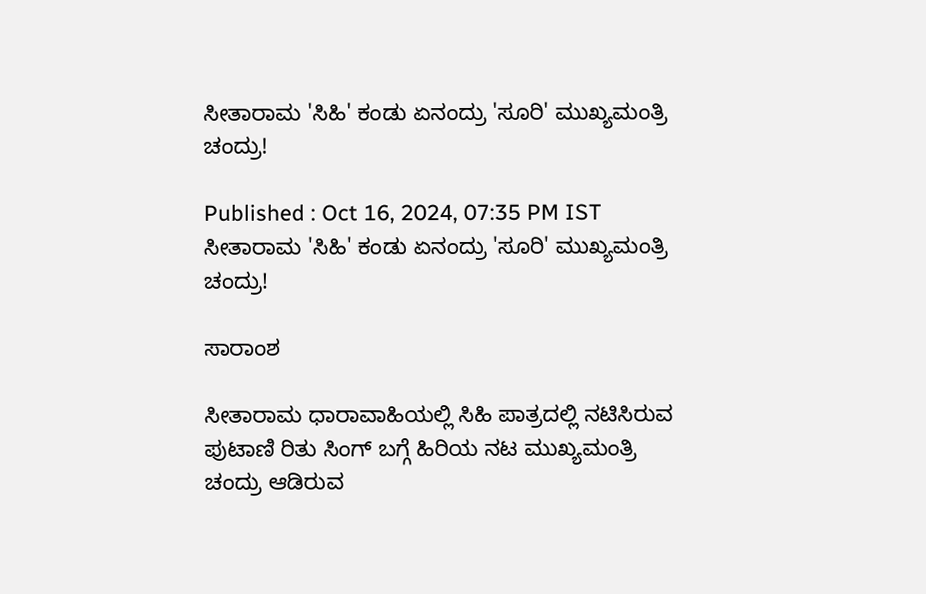ಸೀತಾರಾಮ 'ಸಿಹಿ' ಕಂಡು ಏನಂದ್ರು 'ಸೂರಿ' ಮುಖ್ಯಮಂತ್ರಿ ಚಂದ್ರು!

Published : Oct 16, 2024, 07:35 PM IST
ಸೀತಾರಾಮ 'ಸಿಹಿ' ಕಂಡು ಏನಂದ್ರು 'ಸೂರಿ' ಮುಖ್ಯಮಂತ್ರಿ ಚಂದ್ರು!

ಸಾರಾಂಶ

ಸೀತಾರಾಮ ಧಾರಾವಾಹಿಯಲ್ಲಿ ಸಿಹಿ ಪಾತ್ರದಲ್ಲಿ ನಟಿಸಿರುವ ಪುಟಾಣಿ ರಿತು ಸಿಂಗ್‌ ಬಗ್ಗೆ ಹಿರಿಯ ನಟ ಮುಖ್ಯಮಂತ್ರಿ ಚಂದ್ರು ಆಡಿರುವ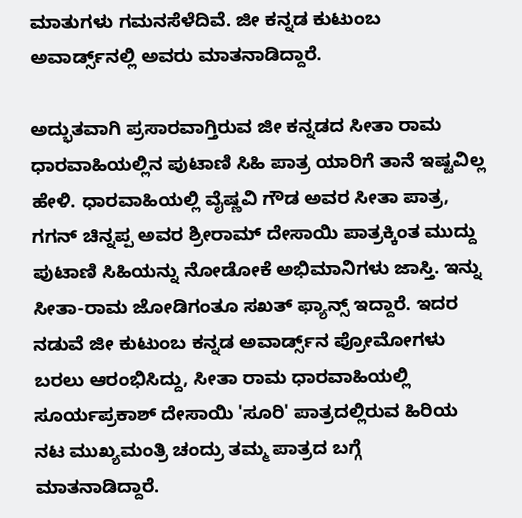ಮಾತುಗಳು ಗಮನಸೆಳೆದಿವೆ. ಜೀ ಕನ್ನಡ ಕುಟುಂಬ ಅವಾರ್ಡ್ಸ್‌ನಲ್ಲಿ ಅವರು ಮಾತನಾಡಿದ್ದಾರೆ.

ಅದ್ಭುತವಾಗಿ ಪ್ರಸಾರವಾಗ್ತಿರುವ ಜೀ ಕನ್ನಡದ ಸೀತಾ ರಾಮ ಧಾರವಾಹಿಯಲ್ಲಿನ ಪುಟಾಣಿ ಸಿಹಿ ಪಾತ್ರ ಯಾರಿಗೆ ತಾನೆ ಇಷ್ಟವಿಲ್ಲ ಹೇಳಿ. ಧಾರವಾಹಿಯಲ್ಲಿ ವೈಷ್ಣವಿ ಗೌಡ ಅವರ ಸೀತಾ ಪಾತ್ರ, ಗಗನ್‌ ಚಿನ್ನಪ್ಪ ಅವರ ಶ್ರೀರಾಮ್‌ ದೇಸಾಯಿ ಪಾತ್ರಕ್ಕಿಂತ ಮುದ್ದು ಪುಟಾಣಿ ಸಿಹಿಯನ್ನು ನೋಡೋಕೆ ಅಭಿಮಾನಿಗಳು ಜಾಸ್ತಿ. ಇನ್ನು ಸೀತಾ-ರಾಮ ಜೋಡಿಗಂತೂ ಸಖತ್‌ ಫ್ಯಾನ್ಸ್‌ ಇದ್ದಾರೆ. ಇದರ ನಡುವೆ ಜೀ ಕುಟುಂಬ ಕನ್ನಡ ಅವಾರ್ಡ್ಸ್‌ನ ಪ್ರೋಮೋಗಳು ಬರಲು ಆರಂಭಿಸಿದ್ದು, ಸೀತಾ ರಾಮ ಧಾರವಾಹಿಯಲ್ಲಿ ಸೂರ್ಯಪ್ರಕಾಶ್‌ ದೇಸಾಯಿ 'ಸೂರಿ' ಪಾತ್ರದಲ್ಲಿರುವ ಹಿರಿಯ ನಟ ಮುಖ್ಯಮಂತ್ರಿ ಚಂದ್ರು ತಮ್ಮ ಪಾತ್ರದ ಬಗ್ಗೆ ಮಾತನಾಡಿದ್ದಾರೆ.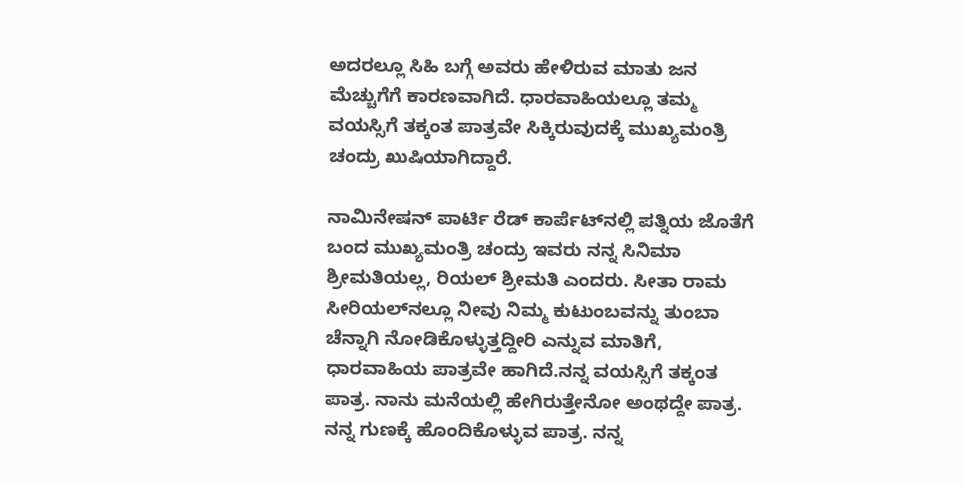ಅದರಲ್ಲೂ ಸಿಹಿ ಬಗ್ಗೆ ಅವರು ಹೇಳಿರುವ ಮಾತು ಜನ ಮೆಚ್ಚುಗೆಗೆ ಕಾರಣವಾಗಿದೆ. ಧಾರವಾಹಿಯಲ್ಲೂ ತಮ್ಮ ವಯಸ್ಸಿಗೆ ತಕ್ಕಂತ ಪಾತ್ರವೇ ಸಿಕ್ಕಿರುವುದಕ್ಕೆ ಮುಖ್ಯಮಂತ್ರಿ ಚಂದ್ರು ಖುಷಿಯಾಗಿದ್ದಾರೆ.

ನಾಮಿನೇಷನ್‌ ಪಾರ್ಟಿ ರೆಡ್‌ ಕಾರ್ಪೆಟ್‌ನಲ್ಲಿ ಪತ್ನಿಯ ಜೊತೆಗೆ ಬಂದ ಮುಖ್ಯಮಂತ್ರಿ ಚಂದ್ರು ಇವರು ನನ್ನ ಸಿನಿಮಾ ಶ್ರೀಮತಿಯಲ್ಲ, ರಿಯಲ್‌ ಶ್ರೀಮತಿ ಎಂದರು. ಸೀತಾ ರಾಮ ಸೀರಿಯಲ್‌ನಲ್ಲೂ ನೀವು ನಿಮ್ಮ ಕುಟುಂಬವನ್ನು ತುಂಬಾ ಚೆನ್ನಾಗಿ ನೋಡಿಕೊಳ್ಳುತ್ತದ್ದೀರಿ ಎನ್ನುವ ಮಾತಿಗೆ, ಧಾರವಾಹಿಯ ಪಾತ್ರವೇ ಹಾಗಿದೆ.ನನ್ನ ವಯಸ್ಸಿಗೆ ತಕ್ಕಂತ ಪಾತ್ರ. ನಾನು ಮನೆಯಲ್ಲಿ ಹೇಗಿರುತ್ತೇನೋ ಅಂಥದ್ದೇ ಪಾತ್ರ. ನನ್ನ ಗುಣಕ್ಕೆ ಹೊಂದಿಕೊಳ್ಳುವ ಪಾತ್ರ. ನನ್ನ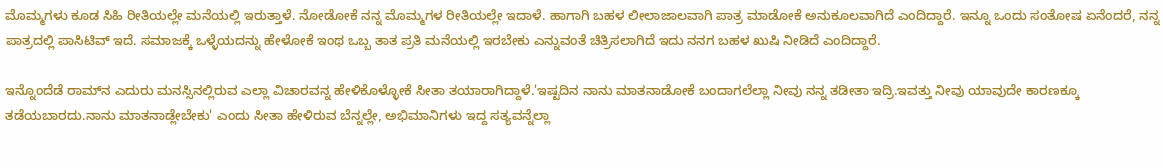ಮೊಮ್ಮಗಳು ಕೂಡ ಸಿಹಿ ರೀತಿಯಲ್ಲೇ ಮನೆಯಲ್ಲಿ ಇರುತ್ತಾಳೆ. ನೋಡೋಕೆ ನನ್ನ ಮೊಮ್ಮಗಳ ರೀತಿಯಲ್ಲೇ ಇದಾಳೆ. ಹಾಗಾಗಿ ಬಹಳ ಲೀಲಾಜಾಲವಾಗಿ ಪಾತ್ರ ಮಾಡೋಕೆ ಅನುಕೂಲವಾಗಿದೆ ಎಂದಿದ್ದಾರೆ. ಇನ್ನೂ ಒಂದು ಸಂತೋಷ ಏನೆಂದರೆ, ನನ್ನ ಪಾತ್ರದಲ್ಲಿ ಪಾಸಿಟಿವ್‌ ಇದೆ. ಸಮಾಜಕ್ಕೆ ಒಳ್ಳೆಯದನ್ನು ಹೇಳೋಕೆ ಇಂಥ ಒಬ್ಬ ತಾತ ಪ್ರತಿ ಮನೆಯಲ್ಲಿ ಇರಬೇಕು ಎನ್ನುವಂತೆ ಚಿತ್ರಿಸಲಾಗಿದೆ ಇದು ನನಗ ಬಹಳ ಖುಷಿ ನೀಡಿದೆ ಎಂದಿದ್ದಾರೆ.

ಇನ್ನೊಂದೆಡೆ ರಾಮ್‌ನ ಎದುರು ಮನಸ್ಸಿನಲ್ಲಿರುವ ಎಲ್ಲಾ ವಿಚಾರವನ್ನ ಹೇಳಿಕೊಳ್ಳೋಕೆ ಸೀತಾ ತಯಾರಾಗಿದ್ದಾಳೆ.'ಇಷ್ಟದಿನ ನಾನು ಮಾತನಾಡೋಕೆ ಬಂದಾಗಲೆಲ್ಲಾ ನೀವು ನನ್ನ ತಡೀತಾ ಇದ್ರಿ.ಇವತ್ತು ನೀವು ಯಾವುದೇ ಕಾರಣಕ್ಕೂ ತಡೆಯಬಾರದು.ನಾನು ಮಾತನಾಡ್ಲೇಬೇಕು' ಎಂದು ಸೀತಾ ಹೇಳಿರುವ ಬೆನ್ನಲ್ಲೇ, ಅಭಿಮಾನಿಗಳು ಇದ್ದ ಸತ್ಯವನ್ನೆಲ್ಲಾ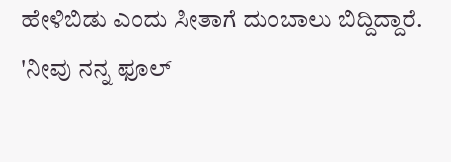ಹೇಳಿಬಿಡು ಎಂದು ಸೀತಾಗೆ ದುಂಬಾಲು ಬಿದ್ದಿದ್ದಾರೆ. 'ನೀವು ನನ್ನ ಫೂಲ್‌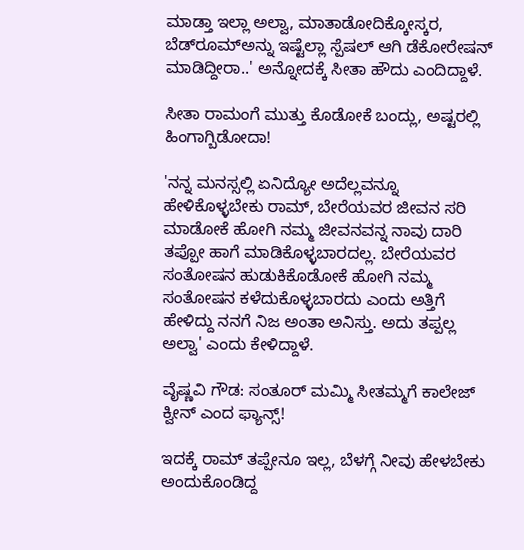ಮಾಡ್ತಾ ಇಲ್ಲಾ ಅಲ್ವಾ, ಮಾತಾಡೋದಿಕ್ಕೋಸ್ಕರ, ಬೆಡ್‌ರೂಮ್‌ಅನ್ನು ಇಷ್ಟೆಲ್ಲಾ ಸ್ಪೆಷಲ್‌ ಆಗಿ ಡೆಕೋರೇಷನ್‌ ಮಾಡಿದ್ದೀರಾ..' ಅನ್ನೋದಕ್ಕೆ ಸೀತಾ ಹೌದು ಎಂದಿದ್ದಾಳೆ.

ಸೀತಾ ರಾಮಂಗೆ ಮುತ್ತು ಕೊಡೋಕೆ ಬಂದ್ಲು, ಅಷ್ಟರಲ್ಲಿ ಹಿಂಗಾಗ್ಬಿಡೋದಾ!

'ನನ್ನ ಮನಸ್ಸಲ್ಲಿ ಏನಿದ್ಯೋ ಅದೆಲ್ಲವನ್ನೂ ಹೇಳಿಕೊಳ್ಳಬೇಕು ರಾಮ್‌, ಬೇರೆಯವರ ಜೀವನ ಸರಿ ಮಾಡೋಕೆ ಹೋಗಿ ನಮ್ಮ ಜೀವನವನ್ನ ನಾವು ದಾರಿ ತಪ್ಪೋ ಹಾಗೆ ಮಾಡಿಕೊಳ್ಳಬಾರದಲ್ಲ. ಬೇರೆಯವರ ಸಂತೋಷನ ಹುಡುಕಿಕೊಡೋಕೆ ಹೋಗಿ ನಮ್ಮ ಸಂತೋಷನ ಕಳೆದುಕೊಳ್ಳಬಾರದು ಎಂದು ಅತ್ತಿಗೆ ಹೇಳಿದ್ದು ನನಗೆ ನಿಜ ಅಂತಾ ಅನಿಸ್ತು. ಅದು ತಪ್ಪಲ್ಲ ಅಲ್ವಾ' ಎಂದು ಕೇಳಿದ್ದಾಳೆ.

ವೈಷ್ಣವಿ ಗೌಡ: ಸಂತೂರ್ ಮಮ್ಮಿ ಸೀತಮ್ಮಗೆ ಕಾಲೇಜ್ ಕ್ವೀನ್ ಎಂದ ಫ್ಯಾನ್ಸ್!

ಇದಕ್ಕೆ ರಾಮ್‌ ತಪ್ಪೇನೂ ಇಲ್ಲ, ಬೆಳಗ್ಗೆ ನೀವು ಹೇಳಬೇಕು ಅಂದುಕೊಂಡಿದ್ದ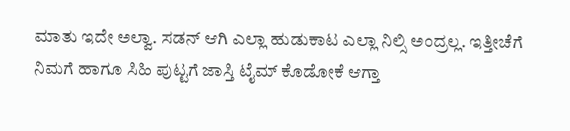ಮಾತು ಇದೇ ಅಲ್ವಾ. ಸಡನ್‌ ಆಗಿ ಎಲ್ಲಾ ಹುಡುಕಾಟ ಎಲ್ಲಾ ನಿಲ್ಸಿ ಅಂದ್ರಲ್ಲ. ಇತ್ತೀಚೆಗೆ ನಿಮಗೆ ಹಾಗೂ ಸಿಹಿ ಪುಟ್ಟಗೆ ಜಾಸ್ತಿ ಟೈಮ್‌ ಕೊಡೋಕೆ ಆಗ್ತಾ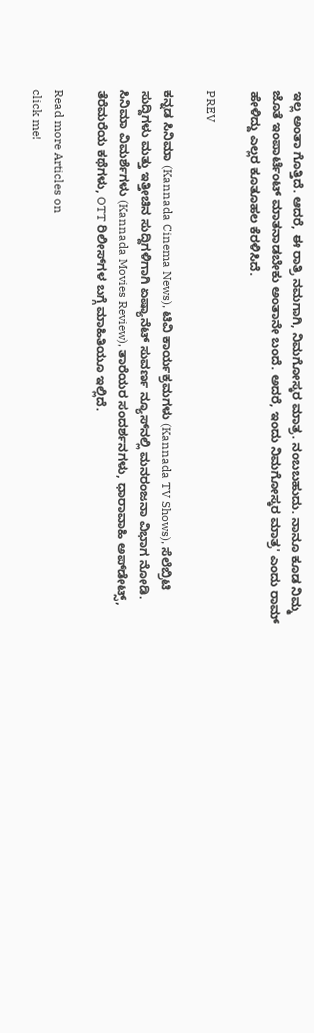ಇಲ್ಲ ಅಂತಾ ಗೊತ್ತಿದೆ. ಆದರೆ, ಈ ರಾತ್ರಿ ನಮಗಾಗಿ, ನಿಮಗೋಸ್ಕರ ಮಾತ್ರ. ನಂಬಬಹುದು. ನಾನೂ ಕೂಡ ನಿಮ್ಮ ಜೊತೆ ಇಂಪಾರ್ಟೆಂಟ್‌ ಮಾತನಾಡಬೇಕು ಅಂತಾನೇ ಬಂದೆ. ಅದರೆ, ಇಂದು ನಿಮಗೋಸ್ಕರ ಮಾತ್ರ' ಎಂದು ರಾಮ್‌ ಹೇಳಿದ್ದು ಎಲ್ಲರ ಕೂತೂಹಲ ಕೆರಳಿಸಿದೆ.

PREV

ಕನ್ನಡ ಸಿನಿಮಾ (Kannada Cinema News), ಟಿವಿ ಕಾರ್ಯಕ್ರಮಗಳು (Kannada TV Shows), ಸೆಲೆಬ್ರಿಟಿ ಸುದ್ದಿಗಳು ಮತ್ತು ಇತ್ತೀಚಿನ ಸುದ್ದಿಗಳಿಗಾಗಿ ಏಷ್ಯಾನೆಟ್ ಸುವರ್ಣ ನ್ಯೂಸ್‌ನಲ್ಲಿ ಮನರಂಜನಾ ವಿಭಾಗ ನೋಡಿ. ಸಿನಿಮಾ ವಿಮರ್ಶೆಗಳು (Kannada Movies Review), ತಾರೆಯರ ಸಂದರ್ಶನಗಳು, ಧಾರಾವಾಹಿ ಅಪ್‌ಡೇಟ್ಸ್‌, ತೆರೆಮರೆಯ ಕಥೆಗಳು, OTT ರಿಲೀಸ್‌ಗಳ ಬಗ್ಗೆ ಮಾಹಿತಿಯೂ ಇಲ್ಲಿದೆ.

Read more Articles on
click me!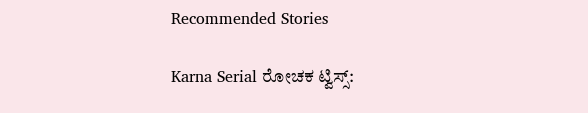Recommended Stories

Karna Serial ರೋಚಕ ಟ್ವಿಸ್ಸ್: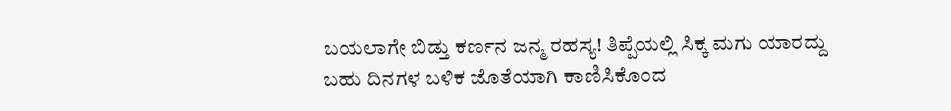ಬಯಲಾಗೇ ಬಿಡ್ತು ಕರ್ಣನ ಜನ್ಮ ರಹಸ್ಯ! ತಿಪ್ಪೆಯಲ್ಲಿ ಸಿಕ್ಕ ಮಗು ಯಾರದ್ದು
ಬಹು ದಿನಗಳ ಬಳಿಕ ಜೊತೆಯಾಗಿ ಕಾಣಿಸಿಕೊಂದ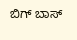ಬಿಗ್ ಬಾಸ್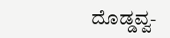ದೊಡ್ಡವ್ವ-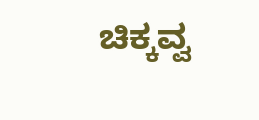ಚಿಕ್ಕವ್ವ